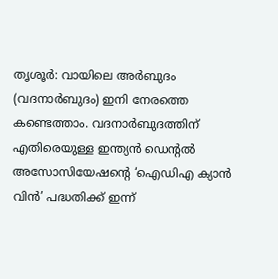തൃശൂർ: വായിലെ അർബുദം (വദനാർബുദം) ഇനി നേരത്തെ കണ്ടെത്താം. വദനാർബുദത്തിന് എതിരെയുള്ള ഇന്ത്യൻ ഡെന്റൽ അസോസിയേഷന്റെ ‘ഐഡിഎ ക്യാൻ വിൻ’ പദ്ധതിക്ക് ഇന്ന്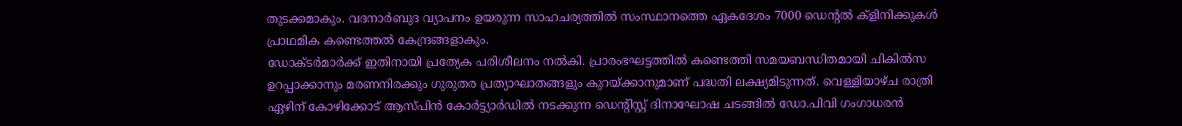തുടക്കമാകും. വദനാർബുദ വ്യാപനം ഉയരുന്ന സാഹചര്യത്തിൽ സംസ്ഥാനത്തെ ഏകദേശം 7000 ഡെന്റൽ ക്ളിനിക്കുകൾ പ്രാഥമിക കണ്ടെത്തൽ കേന്ദ്രങ്ങളാകും.
ഡോക്ടർമാർക്ക് ഇതിനായി പ്രത്യേക പരിശീലനം നൽകി. പ്രാരംഭഘട്ടത്തിൽ കണ്ടെത്തി സമയബന്ധിതമായി ചികിൽസ ഉറപ്പാക്കാനും മരണനിരക്കും ഗുരുതര പ്രത്യാഘാതങ്ങളും കുറയ്ക്കാനുമാണ് പദ്ധതി ലക്ഷ്യമിടുന്നത്. വെള്ളിയാഴ്ച രാത്രി ഏഴിന് കോഴിക്കോട് ആസ്പിൻ കോർട്ട്യാർഡിൽ നടക്കുന്ന ഡെന്റിസ്റ്റ് ദിനാഘോഷ ചടങ്ങിൽ ഡോ.പിവി ഗംഗാധരൻ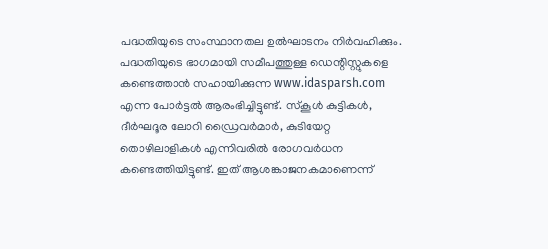പദ്ധതിയുടെ സംസ്ഥാനതല ഉൽഘാടനം നിർവഹിക്കും.
പദ്ധതിയുടെ ഭാഗമായി സമീപത്തുള്ള ഡെന്റിസ്റ്റുകളെ കണ്ടെത്താൻ സഹായിക്കുന്ന www.idasparsh.com എന്ന പോർട്ടൽ ആരംഭിച്ചിട്ടുണ്ട്. സ്കൂൾ കുട്ടികൾ, ദീർഘദൂര ലോറി ഡ്രൈവർമാർ, കുടിയേറ്റ തൊഴിലാളികൾ എന്നിവരിൽ രോഗവർധന കണ്ടെത്തിയിട്ടുണ്ട്. ഇത് ആശങ്കാജനകമാണെന്ന്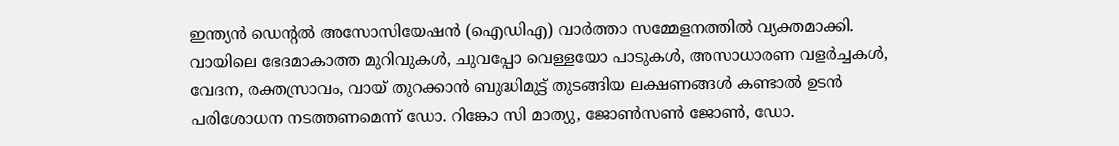ഇന്ത്യൻ ഡെന്റൽ അസോസിയേഷൻ (ഐഡിഎ) വാർത്താ സമ്മേളനത്തിൽ വ്യക്തമാക്കി.
വായിലെ ഭേദമാകാത്ത മുറിവുകൾ, ചുവപ്പോ വെള്ളയോ പാടുകൾ, അസാധാരണ വളർച്ചകൾ, വേദന, രക്തസ്രാവം, വായ് തുറക്കാൻ ബുദ്ധിമുട്ട് തുടങ്ങിയ ലക്ഷണങ്ങൾ കണ്ടാൽ ഉടൻ പരിശോധന നടത്തണമെന്ന് ഡോ. റിങ്കോ സി മാത്യു, ജോൺസൺ ജോൺ, ഡോ.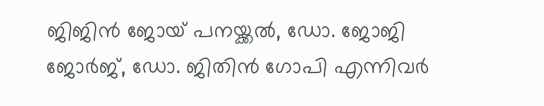ജിജിൻ ജോയ് പനയ്ക്കൽ, ഡോ. ജോജി ജോർജ്, ഡോ. ജിതിൻ ഗോപി എന്നിവർ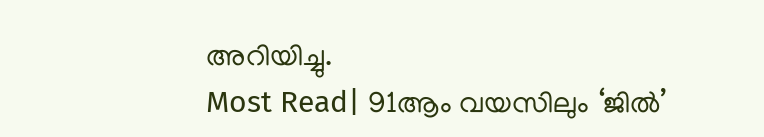അറിയിച്ചു.
Most Read| 91ആം വയസിലും ‘ജിൽ’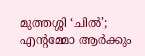മുത്തശ്ശി ‘ചിൽ’; എന്റമ്മോ ആർക്കും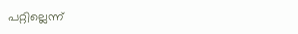പറ്റില്ലെന്ന്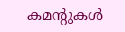കമന്റുകൾ